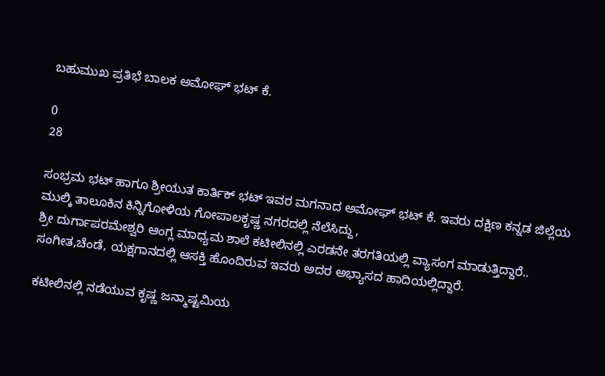ಬಹುಮುಖ ಪ್ರತಿಭೆ ಬಾಲಕ ಅಮೋಘ್ ಭಟ್ ಕೆ.

0
28

ಸಂಭ್ರಮ ಭಟ್ ಹಾಗೂ ಶ್ರೀಯುತ ಕಾರ್ತಿಕ್ ಭಟ್ ಇವರ ಮಗನಾದ ಅಮೋಘ್ ಭಟ್ ಕೆ. ಇವರು ದಕ್ಷಿಣ ಕನ್ನಡ ಜಿಲ್ಲೆಯ ಮುಲ್ಕಿ ತಾಲೂಕಿನ ಕಿನ್ನಿಗೋಳಿಯ ಗೋಪಾಲಕೃಷ್ಣ ನಗರದಲ್ಲಿ ನೆಲೆಸಿದ್ದು,
ಶ್ರೀ ದುರ್ಗಾಪರಮೇಶ್ವರಿ ಆಂಗ್ಲ ಮಾಧ್ಯಮ ಶಾಲೆ ಕಟೀಲಿನಲ್ಲಿ ಎರಡನೇ ತರಗತಿಯಲ್ಲಿ ವ್ಯಾಸಂಗ ಮಾಡುತ್ತಿದ್ದಾರೆ.. ಸಂಗೀತ,ಚೆಂಡೆ, ಯಕ್ಷಗಾನದಲ್ಲಿ ಆಸಕ್ತಿ ಹೊಂದಿರುವ ಇವರು ಅದರ ಅಭ್ಯಾಸದ ಹಾದಿಯಲ್ಲಿದ್ದಾರೆ.

ಕಟೀಲಿನಲ್ಲಿ ನಡೆಯುವ ಕೃಷ್ಣ ಜನ್ಮಾಷ್ಟಮಿಯ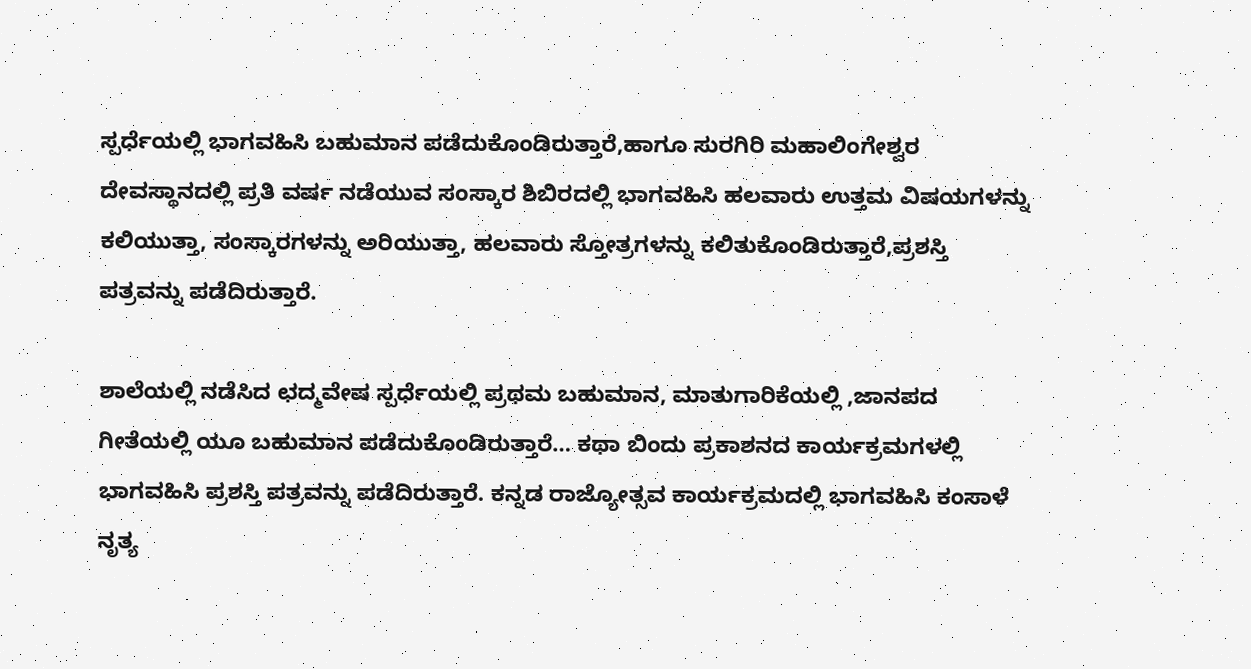ಸ್ಪರ್ಧೆಯಲ್ಲಿ ಭಾಗವಹಿಸಿ ಬಹುಮಾನ ಪಡೆದುಕೊಂಡಿರುತ್ತಾರೆ,ಹಾಗೂ ಸುರಗಿರಿ ಮಹಾಲಿಂಗೇಶ್ವರ ದೇವಸ್ಥಾನದಲ್ಲಿ ಪ್ರತಿ ವರ್ಷ ನಡೆಯುವ ಸಂಸ್ಕಾರ ಶಿಬಿರದಲ್ಲಿ ಭಾಗವಹಿಸಿ ಹಲವಾರು ಉತ್ತಮ ವಿಷಯಗಳನ್ನು ಕಲಿಯುತ್ತಾ, ಸಂಸ್ಕಾರಗಳನ್ನು ಅರಿಯುತ್ತಾ, ಹಲವಾರು ಸ್ತೋತ್ರಗಳನ್ನು ಕಲಿತುಕೊಂಡಿರುತ್ತಾರೆ,ಪ್ರಶಸ್ತಿ ಪತ್ರವನ್ನು ಪಡೆದಿರುತ್ತಾರೆ.

ಶಾಲೆಯಲ್ಲಿ ನಡೆಸಿದ ಛದ್ಮವೇಷ ಸ್ಪರ್ಧೆಯಲ್ಲಿ ಪ್ರಥಮ ಬಹುಮಾನ, ಮಾತುಗಾರಿಕೆಯಲ್ಲಿ ,ಜಾನಪದ ಗೀತೆಯಲ್ಲಿ ಯೂ ಬಹುಮಾನ ಪಡೆದುಕೊಂಡಿರುತ್ತಾರೆ… ಕಥಾ ಬಿಂದು ಪ್ರಕಾಶನದ ಕಾರ್ಯಕ್ರಮಗಳಲ್ಲಿ ಭಾಗವಹಿಸಿ ಪ್ರಶಸ್ತಿ ಪತ್ರವನ್ನು ಪಡೆದಿರುತ್ತಾರೆ. ಕನ್ನಡ ರಾಜ್ಯೋತ್ಸವ ಕಾರ್ಯಕ್ರಮದಲ್ಲಿ ಭಾಗವಹಿಸಿ ಕಂಸಾಳೆ ನೃತ್ಯ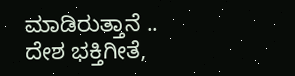ಮಾಡಿರುತ್ತಾನೆ .. ದೇಶ ಭಕ್ತಿಗೀತೆ,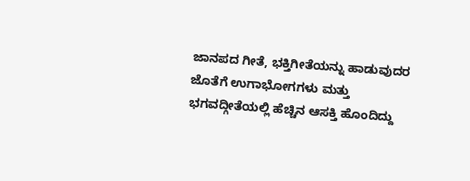ಜಾನಪದ ಗೀತೆ, ಭಕ್ತಿಗೀತೆಯನ್ನು ಹಾಡುವುದರ ಜೊತೆಗೆ ಉಗಾಭೋಗಗಳು ಮತ್ತು ಭಗವದ್ಗೀತೆಯಲ್ಲಿ ಹೆಚ್ಚಿನ ಆಸಕ್ತಿ ಹೊಂದಿದ್ದು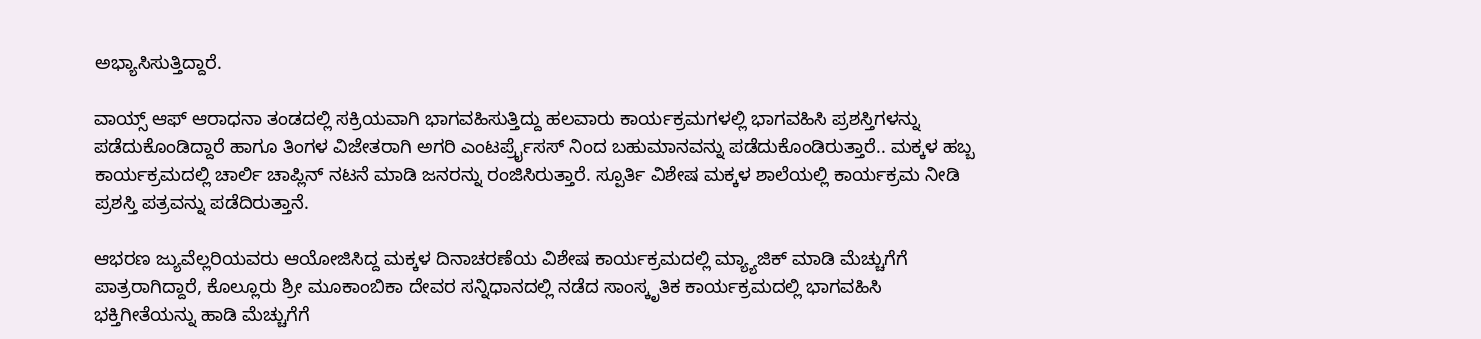ಅಭ್ಯಾಸಿಸುತ್ತಿದ್ದಾರೆ.

ವಾಯ್ಸ್ ಆಫ್ ಆರಾಧನಾ ತಂಡದಲ್ಲಿ ಸಕ್ರಿಯವಾಗಿ ಭಾಗವಹಿಸುತ್ತಿದ್ದು ಹಲವಾರು ಕಾರ್ಯಕ್ರಮಗಳಲ್ಲಿ ಭಾಗವಹಿಸಿ ಪ್ರಶಸ್ತಿಗಳನ್ನು ಪಡೆದುಕೊಂಡಿದ್ದಾರೆ ಹಾಗೂ ತಿಂಗಳ ವಿಜೇತರಾಗಿ ಅಗರಿ ಎಂಟರ್ಪ್ರೈಸಸ್ ನಿಂದ ಬಹುಮಾನವನ್ನು ಪಡೆದುಕೊಂಡಿರುತ್ತಾರೆ.. ಮಕ್ಕಳ ಹಬ್ಬ ಕಾರ್ಯಕ್ರಮದಲ್ಲಿ ಚಾರ್ಲಿ ಚಾಪ್ಲಿನ್ ನಟನೆ ಮಾಡಿ ಜನರನ್ನು ರಂಜಿಸಿರುತ್ತಾರೆ. ಸ್ಪೂರ್ತಿ ವಿಶೇಷ ಮಕ್ಕಳ ಶಾಲೆಯಲ್ಲಿ ಕಾರ್ಯಕ್ರಮ ನೀಡಿ ಪ್ರಶಸ್ತಿ ಪತ್ರವನ್ನು ಪಡೆದಿರುತ್ತಾನೆ.

ಆಭರಣ ಜ್ಯುವೆಲ್ಲರಿಯವರು ಆಯೋಜಿಸಿದ್ದ ಮಕ್ಕಳ ದಿನಾಚರಣೆಯ ವಿಶೇಷ ಕಾರ್ಯಕ್ರಮದಲ್ಲಿ ಮ್ಯ್ಯಾಜಿಕ್ ಮಾಡಿ ಮೆಚ್ಚುಗೆಗೆ ಪಾತ್ರರಾಗಿದ್ದಾರೆ, ಕೊಲ್ಲೂರು ಶ್ರೀ ಮೂಕಾಂಬಿಕಾ ದೇವರ ಸನ್ನಿಧಾನದಲ್ಲಿ ನಡೆದ ಸಾಂಸ್ಕೃತಿಕ ಕಾರ್ಯಕ್ರಮದಲ್ಲಿ ಭಾಗವಹಿಸಿ ಭಕ್ತಿಗೀತೆಯನ್ನು ಹಾಡಿ ಮೆಚ್ಚುಗೆಗೆ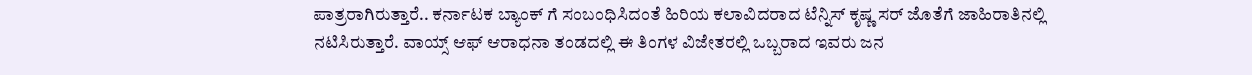ಪಾತ್ರರಾಗಿರುತ್ತಾರೆ.. ಕರ್ನಾಟಕ ಬ್ಯಾಂಕ್ ಗೆ ಸಂಬಂಧಿಸಿದಂತೆ ಹಿರಿಯ ಕಲಾವಿದರಾದ ಟೆನ್ನಿಸ್ ಕೃಷ್ಣ ಸರ್ ಜೊತೆಗೆ ಜಾಹಿರಾತಿನಲ್ಲಿ ನಟಿಸಿರುತ್ತಾರೆ. ವಾಯ್ಸ್ ಆಫ್ ಆರಾಧನಾ ತಂಡದಲ್ಲಿ ಈ ತಿಂಗಳ ವಿಜೇತರಲ್ಲಿ ಒಬ್ಬರಾದ ಇವರು ಜನ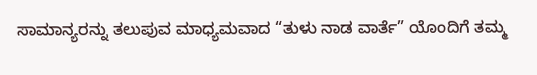ಸಾಮಾನ್ಯರನ್ನು ತಲುಪುವ ಮಾಧ್ಯಮವಾದ “ತುಳು ನಾಡ ವಾರ್ತೆ” ಯೊಂದಿಗೆ ತಮ್ಮ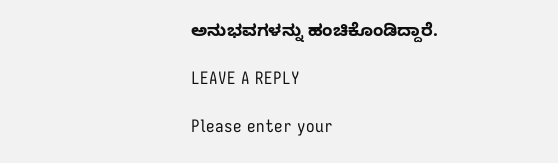ಅನುಭವಗಳನ್ನು ಹಂಚಿಕೊಂಡಿದ್ದಾರೆ.

LEAVE A REPLY

Please enter your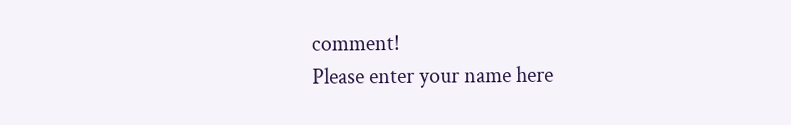comment!
Please enter your name here